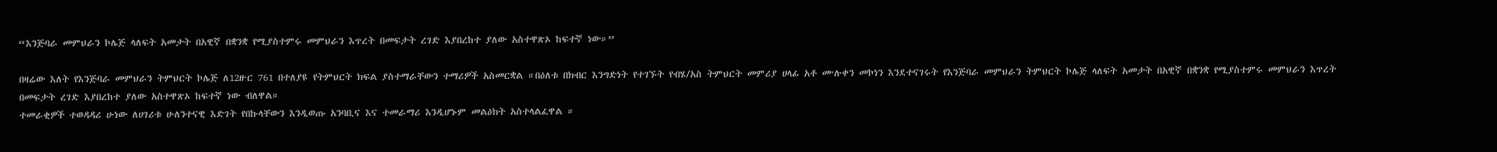“እንጅባራ መምህራን ኮሌጅ ላለፍት አመታት በአዊኛ በቋንቋ የሚያስተምሩ መምህራን እጥረት በመፍታት ረገድ እያበረከተ ያለው አስተዋጽኦ ከፍተኛ ነው።”

በዛሬው እለት የእንጅባራ መምህራን ትምህርት ኮሌጅ ለ12ዙር 761 በተለያዩ የትምህርት ክፍል ያስተማራቸውን ተማሪዎች አስመርቋል ።በዕለቱ በክብር እንግድነት የተገኙት የብሄ/አስ ትምህርት መምሪያ ሀላፊ አቶ ሙሉቀን መኮነን እንደተናገሩት የእንጅባራ መምህራን ትምህርት ኮሌጅ ላለፍት አመታት በአዊኛ በቋንቋ የሚያስተምሩ መምህራን እጥረት በመፍታት ረገድ እያበረከተ ያለው አስተዋጽኦ ከፍተኛ ነው ብለዋል።
ተመራቂዎች ተወዳዳሪ ሁነው ለሀገሪቱ ሁለንተናዊ እድገት የበኩላቸውን እንዲወጡ አንባቢና እና ተመራማሪ እንዲሆኑም መልዕክት አስተላልፈዋል ።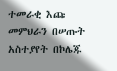ተመራቂ እጩ መምህራን በሠጡት አስተያየት በኮሌጁ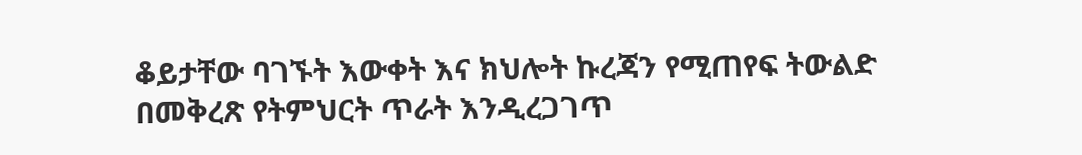ቆይታቸው ባገኙት እውቀት እና ክህሎት ኩረጃን የሚጠየፍ ትውልድ በመቅረጽ የትምህርት ጥራት እንዲረጋገጥ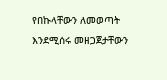የበኩላቸውን ለመወጣት እንደሚሰሩ መዘጋጀታቸውን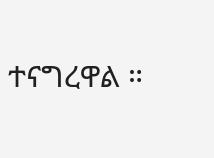ተናግረዋል ።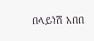በላይነሽ አበበ